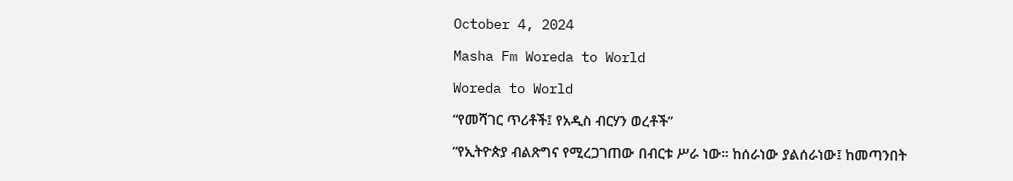October 4, 2024

Masha Fm Woreda to World

Woreda to World

“የመሻገር ጥሪቶች፤ የአዲስ ብርሃን ወረቶች”

“የኢትዮጵያ ብልጽግና የሚረጋገጠው በብርቱ ሥራ ነው። ከሰራነው ያልሰራነው፤ ከመጣንበት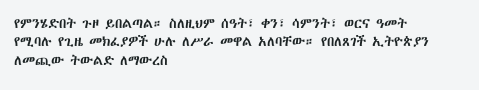የምንሄድበት ጉዞ ይበልጣል። ስለዚህም ሰዓት፣ ቀን፣ ሳምንት፣ ወርና ዓመት የሚባሉ የጊዜ መክፈያዎች ሁሉ ለሥራ መዋል አለባቸው። የበለጸገች ኢትዮጵያን ለመጪው ትውልድ ለማውረስ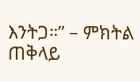እንትጋ።” – ምክትል ጠቅላይ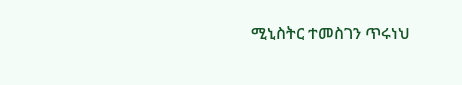ሚኒስትር ተመስገን ጥሩነህ